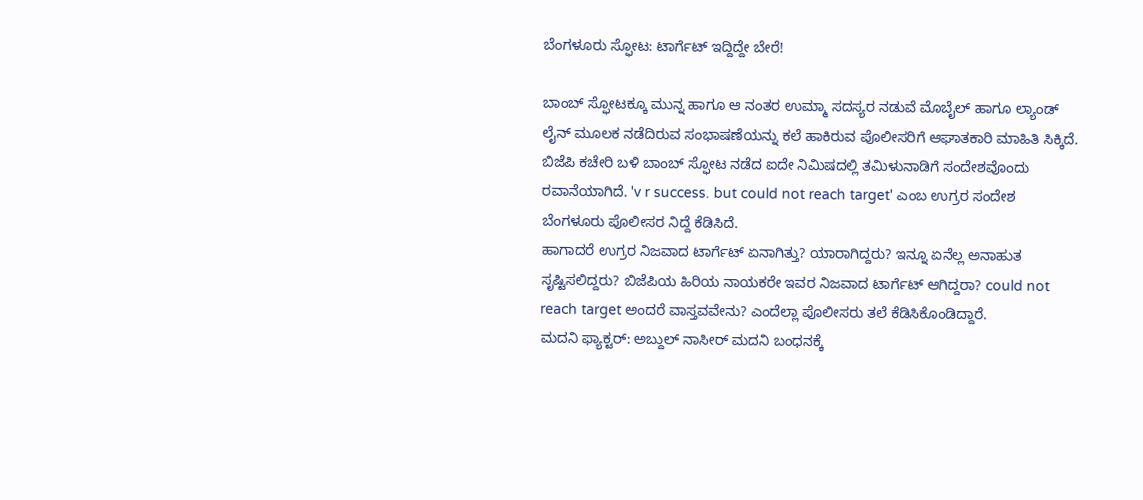ಬೆಂಗಳೂರು ಸ್ಫೋಟ: ಟಾರ್ಗೆಟ್ ಇದ್ದಿದ್ದೇ ಬೇರೆ!

ಬಾಂಬ್ ಸ್ಫೋಟಕ್ಕೂ ಮುನ್ನ ಹಾಗೂ ಆ ನಂತರ ಉಮ್ಮಾ ಸದಸ್ಯರ ನಡುವೆ ಮೊಬೈಲ್ ಹಾಗೂ ಲ್ಯಾಂಡ್ ಲೈನ್ ಮೂಲಕ ನಡೆದಿರುವ ಸಂಭಾಷಣೆಯನ್ನು ಕಲೆ ಹಾಕಿರುವ ಪೊಲೀಸರಿಗೆ ಆಘಾತಕಾರಿ ಮಾಹಿತಿ ಸಿಕ್ಕಿದೆ.
ಬಿಜೆಪಿ ಕಚೇರಿ ಬಳಿ ಬಾಂಬ್ ಸ್ಫೋಟ ನಡೆದ ಐದೇ ನಿಮಿಷದಲ್ಲಿ ತಮಿಳುನಾಡಿಗೆ ಸಂದೇಶವೊಂದು ರವಾನೆಯಾಗಿದೆ. 'v r success. but could not reach target' ಎಂಬ ಉಗ್ರರ ಸಂದೇಶ ಬೆಂಗಳೂರು ಪೊಲೀಸರ ನಿದ್ದೆ ಕೆಡಿಸಿದೆ.
ಹಾಗಾದರೆ ಉಗ್ರರ ನಿಜವಾದ ಟಾರ್ಗೆಟ್ ಏನಾಗಿತ್ತು? ಯಾರಾಗಿದ್ದರು? ಇನ್ನೂ ಏನೆಲ್ಲ ಅನಾಹುತ ಸೃಷ್ಟಿಸಲಿದ್ದರು? ಬಿಜೆಪಿಯ ಹಿರಿಯ ನಾಯಕರೇ ಇವರ ನಿಜವಾದ ಟಾರ್ಗೆಟ್ ಆಗಿದ್ದರಾ? could not reach target ಅಂದರೆ ವಾಸ್ತವವೇನು? ಎಂದೆಲ್ಲಾ ಪೊಲೀಸರು ತಲೆ ಕೆಡಿಸಿಕೊಂಡಿದ್ದಾರೆ.
ಮದನಿ ಫ್ಯಾಕ್ಟರ್: ಅಬ್ದುಲ್ ನಾಸೀರ್ ಮದನಿ ಬಂಧನಕ್ಕೆ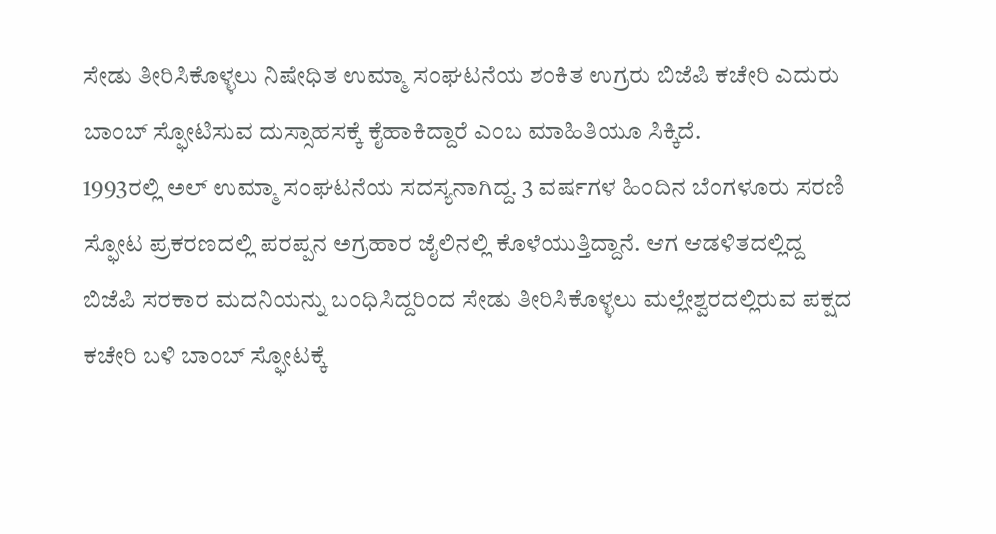ಸೇಡು ತೀರಿಸಿಕೊಳ್ಳಲು ನಿಷೇಧಿತ ಉಮ್ಮಾ ಸಂಘಟನೆಯ ಶಂಕಿತ ಉಗ್ರರು ಬಿಜೆಪಿ ಕಚೇರಿ ಎದುರು ಬಾಂಬ್ ಸ್ಫೋಟಿಸುವ ದುಸ್ಸಾಹಸಕ್ಕೆ ಕೈಹಾಕಿದ್ದಾರೆ ಎಂಬ ಮಾಹಿತಿಯೂ ಸಿಕ್ಕಿದೆ.
1993ರಲ್ಲಿ ಅಲ್ ಉಮ್ಮಾ ಸಂಘಟನೆಯ ಸದಸ್ಯನಾಗಿದ್ದ. 3 ವರ್ಷಗಳ ಹಿಂದಿನ ಬೆಂಗಳೂರು ಸರಣಿ ಸ್ಫೋಟ ಪ್ರಕರಣದಲ್ಲಿ ಪರಪ್ಪನ ಅಗ್ರಹಾರ ಜೈಲಿನಲ್ಲಿ ಕೊಳೆಯುತ್ತಿದ್ದಾನೆ. ಆಗ ಆಡಳಿತದಲ್ಲಿದ್ದ ಬಿಜೆಪಿ ಸರಕಾರ ಮದನಿಯನ್ನು ಬಂಧಿಸಿದ್ದರಿಂದ ಸೇಡು ತೀರಿಸಿಕೊಳ್ಳಲು ಮಲ್ಲೇಶ್ವರದಲ್ಲಿರುವ ಪಕ್ಷದ ಕಚೇರಿ ಬಳಿ ಬಾಂಬ್ ಸ್ಫೋಟಕ್ಕೆ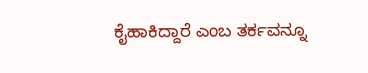ಕೈಹಾಕಿದ್ದಾರೆ ಎಂಬ ತರ್ಕವನ್ನೂ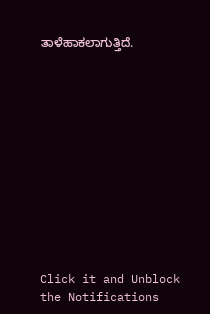ತಾಳೆಹಾಕಲಾಗುತ್ತಿದೆ.












Click it and Unblock the Notifications